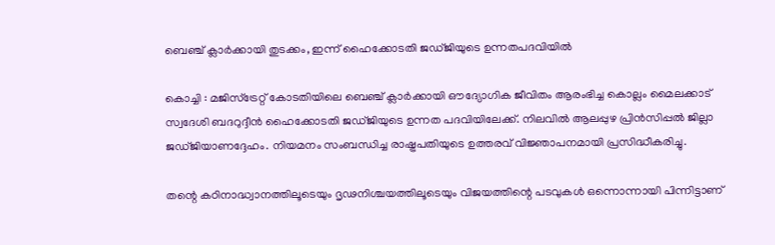ബെഞ്ച്‌ ക്ലാര്‍ക്കായി തുടക്കം, ഇന്ന്‌ ഹൈക്കോടതി ജഡ്‌ജിയുടെ ഉന്നതപദവിയില്‍

കൊച്ചി : മജിസ്‌ട്രേറ്റ് കോടതിയിലെ ബെഞ്ച്‌ ക്ലാര്‍ക്കായി ഔദ്യോഗിക ജീവിതം ആരംഭിച്ച കൊല്ലം മൈലക്കാട്‌ സ്വദേശി ബദറുദ്ദീന്‍ ഹൈക്കോടതി ജഡ്‌ജിയുടെ ഉന്നത പദവിയിലേക്ക്‌. നിലവില്‍ ആലപ്പുഴ പ്രിന്‍സിപ്പല്‍ ജില്ലാ ജഡ്‌ജിയാണദ്ദേഹം. നിയമനം സംബന്ധിച്ച രാഷ്ട്രപതിയുടെ ഉത്തരവ്‌ വിജ്ഞാപനമായി പ്രസിദ്ധീകരിച്ചു.

തന്റെ കഠിനാദ്ധ്വാനത്തിലൂടെയും ദൃഢനിശ്ചയത്തിലൂടെയും വിജയത്തിന്റെ പടവുകള്‍ ഒന്നൊന്നായി പിന്നിട്ടാണ്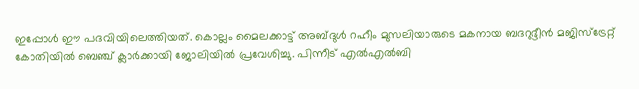ഇപ്പോള്‍ ഈ പദവിയിലെത്തിയത്‌. കൊല്ലം മൈലക്കാട്ട്‌ അബ്ദുള്‍ റഹീം മുസലിയാരുടെ മകനായ ബദറുദ്ദീന്‍ മജിസ്‌ട്രേറ്റ്‌ കോതിയില്‍ ബെഞ്ച്‌ ക്ലാര്‍ക്കായി ജോലിയില്‍ പ്രവേശിച്ചു. പിന്നീട്‌ എല്‍എല്‍ബി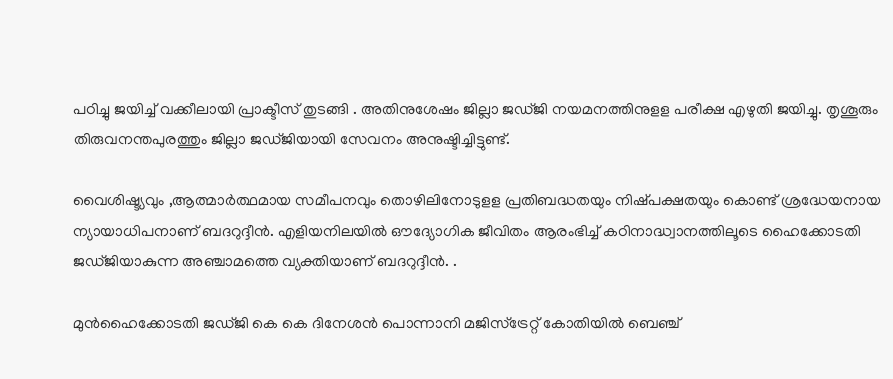പഠിച്ചു ജയിച്ച് വക്കീലായി പ്രാക്ടീസ്‌ തുടങ്ങി . അതിനുശേഷം ജില്ലാ ജഡ്‌ജി നയമനത്തിനുളള പരീക്ഷ എഴുതി ജയിച്ചു. തൃശൂരും തിരുവനന്തപുരത്തും ജില്ലാ ജഡ്‌ജിയായി സേവനം അനുഷ്ടിച്ചിട്ടുണ്ട്‌.

വൈശിഷ്ട്യവും ,ആത്മാര്‍ത്ഥമായ സമീപനവും തൊഴിലിനോടുളള പ്രതിബദ്ധതയും നിഷ്‌പക്ഷതയും കൊണ്ട് ശ്രദ്ധേയനായ ന്യായാധിപനാണ്‌ ബദറുദ്ദീന്‍. എളിയനിലയില്‍ ഔദ്യോഗിക ജീവിതം ആരംഭിച്ച്‌ കഠിനാദ്ധ്വാനത്തിലൂടെ ഹൈക്കോടതി ജഡ്‌ജിയാകുന്ന അഞ്ചാമത്തെ വ്യക്തിയാണ്‌ ബദറുദ്ദീന്‍. .

മുന്‍ഹൈക്കോടതി ജഡ്‌ജി കെ കെ ദിനേശന്‍ പൊന്നാനി മജിസ്‌ട്രേറ്റ്‌ കോതിയില്‍ ബെഞ്ച്‌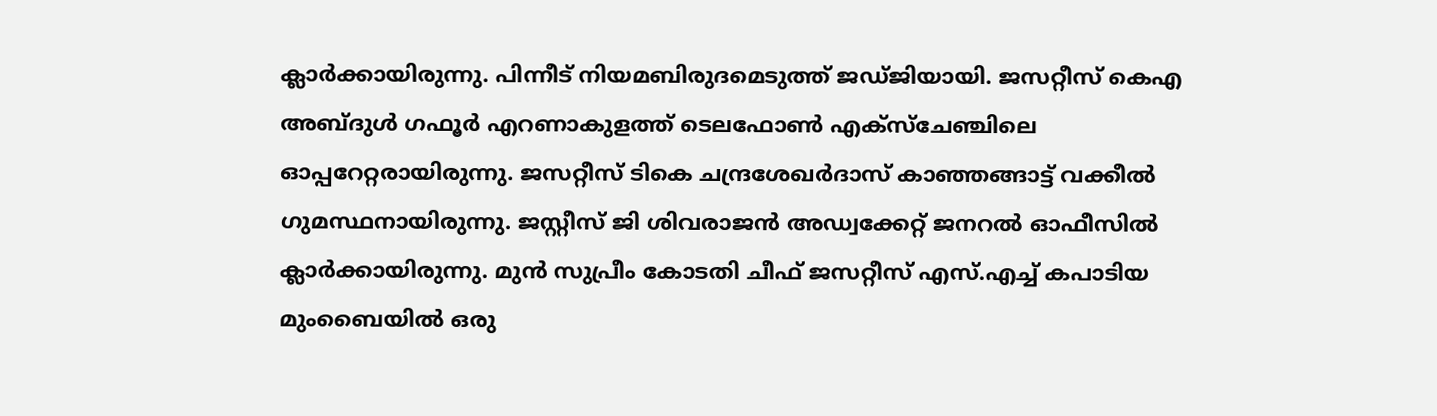ക്ലാര്‍ക്കായിരുന്നു. പിന്നീട്‌ നിയമബിരുദമെടുത്ത്‌ ജഡ്‌ജിയായി. ജസറ്റീസ്‌ കെഎ അബ്ദുള്‍ ഗഫൂര്‍ എറണാകുളത്ത്‌ ടെലഫോണ്‍ എക്‌സ്‌ചേഞ്ചിലെ ഓപ്പറേറ്റരായിരുന്നു. ജസറ്റീസ്‌ ടികെ ചന്ദ്രശേഖര്‍ദാസ്‌ കാഞ്ഞങ്ങാട്ട്‌ വക്കീല്‍ ഗുമസ്ഥനായിരുന്നു. ജസ്റ്റീസ്‌ ജി ശിവരാജന്‍ അഡ്വക്കേറ്റ്‌ ജനറല്‍ ഓഫീസില്‍ ക്ലാര്‍ക്കായിരുന്നു. മുന്‍ സുപ്രീം കോടതി ചീഫ്‌ ജസറ്റീസ്‌ എസ്‌.എച്ച്‌ കപാടിയ മുംബൈയില്‍ ഒരു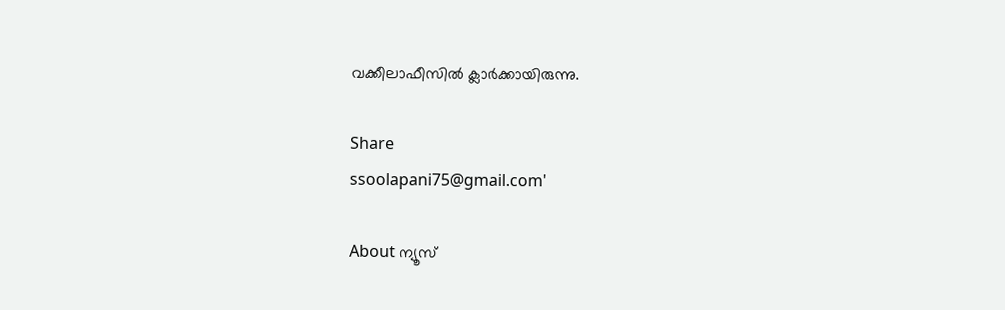വക്കീലാഫീസില്‍ ക്ലാര്‍ക്കായിരുന്നു.

Share
ssoolapani75@gmail.com'

About ന്യൂസ്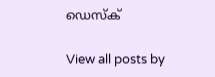ഡെസ്ക്

View all posts by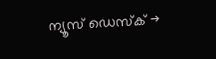ന്യൂസ് ഡെസ്ക് →